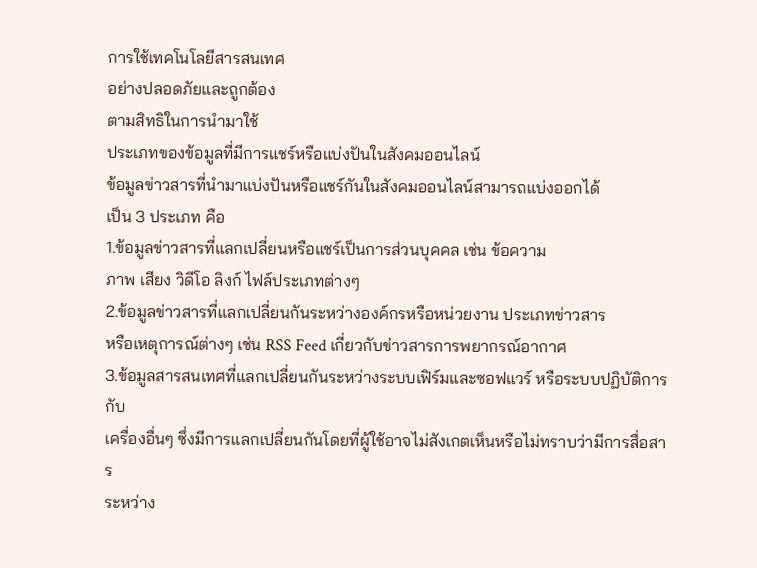การใช้เทคโนโลยีสารสนเทศ
อย่างปลอดภัยและถูกต้อง
ตามสิทธิในการนำมาใช้
ประเภทของข้อมูลที่มีการแชร์หรือแบ่งปันในสังคมออนไลน์
ข้อมูลข่าวสารที่นำมาแบ่งปันหรือแชร์กันในสังคมออนไลน์สามารถแบ่งออกได้
เป็น 3 ประเภท คือ
1.ข้อมูลข่าวสารที่แลกเปลี่ยนหรือแชร์เป็นการส่วนบุคคล เช่น ข้อความ
ภาพ เสียง วิดีโอ ลิงก์ ไฟล์ประเภทต่างๆ
2.ข้อมูลข่าวสารที่แลกเปลี่ยนกันระหว่างองค์กรหรือหน่วยงาน ประเภทข่าวสาร
หรือเหตุการณ์ต่างๆ เช่น RSS Feed เกี่ยวกับข่าวสารการพยากรณ์อากาศ
3.ข้อมูลสารสนเทศที่แลกเปลี่ยนกันระหว่างระบบเฟิร์มและซอฟแวร์ หรือระบบปฏิบัติการกับ
เครื่องอื่นๆ ซึ่งมีการแลกเปลี่ยนกันโดยที่ผู้ใช้อาจไม่สังเกตเห็นหรือไม่ทราบว่ามีการสื่อสาร
ระหว่าง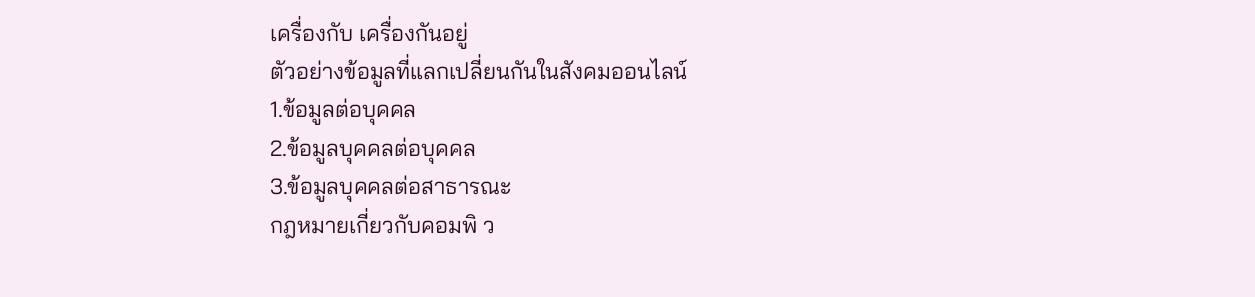เครื่องกับ เครื่องกันอยู่
ตัวอย่างข้อมูลที่แลกเปลี่ยนกันในสังคมออนไลน์
1.ข้อมูลต่อบุคคล
2.ข้อมูลบุคคลต่อบุคคล
3.ข้อมูลบุคคลต่อสาธารณะ
กฎหมายเกี่ยวกับคอมพิ ว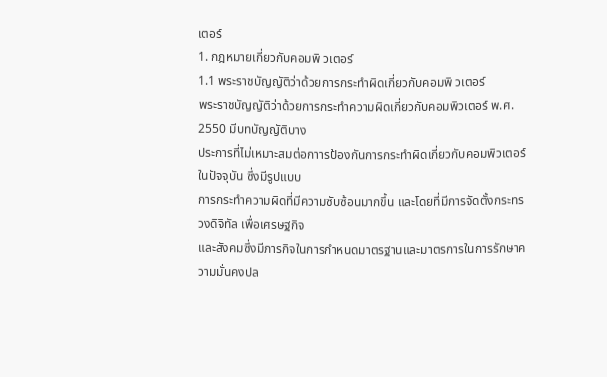เตอร์
1. กฎหมายเกี่ยวกับคอมพิ วเตอร์
1.1 พระราชบัญญัติว่าด้วยการกระทำผิดเกี่ยวกับคอมพิ วเตอร์
พระราชบัญญัติว่าด้วยการกระทำความผิดเกี่ยวกับคอมพิวเตอร์ พ.ศ. 2550 มีบทบัญญัติบาง
ประการที่ไม่เหมาะสมต่อกาารป้องกันการกระทำผิดเกี่ยวกับคอมพิวเตอร์ในปัจจุบัน ซึ่งมีรูปแบบ
การกระทำความผิดที่มีความซับซ้อนมากขึ้น และโดยที่มีการจัดตั้งกระทรวงดิจิทัล เพื่อเศรษฐกิจ
และสังคมซึ่งมีภารกิจในการกำหนดมาตรฐานและมาตรการในการรักษาความมั่นคงปล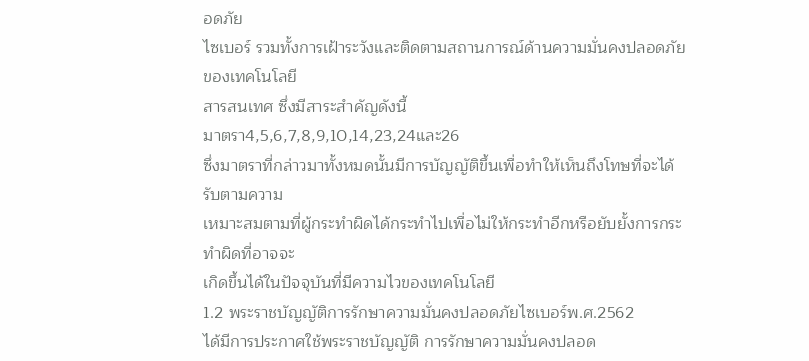อดภัย
ไซเบอร์ รวมทั้งการเฝ้าระวังและติดตามสถานการณ์ด้านความมั่นคงปลอดภัยของเทคโนโลยี
สารสนเทศ ซึ่งมีสาระสำคัญดังนี้
มาตรา4,5,6,7,8,9,10,14,23,24และ26
ซึ่งมาตราที่กล่าวมาทั้งหมดนั้นมีการบัญญัติขึ้นเพื่อทำให้เห็นถึงโทษที่จะได้รับตามความ
เหมาะสมตามที่ผู้กระทำผิดได้กระทำไปเพื่อไม่ให้กระทำอีกหรือยับยั้งการกระทำผิดที่อาจจะ
เกิดขึ้นได้ในปัจจุบันที่มีความไวของเทคโนโลยี
1.2 พระราชบัญญัติการรักษาความมั่นคงปลอดภัยไซเบอร์พ.ศ.2562
ได้มีการประกาศใช้พระราชบัญญัติ การรักษาความมั่นคงปลอด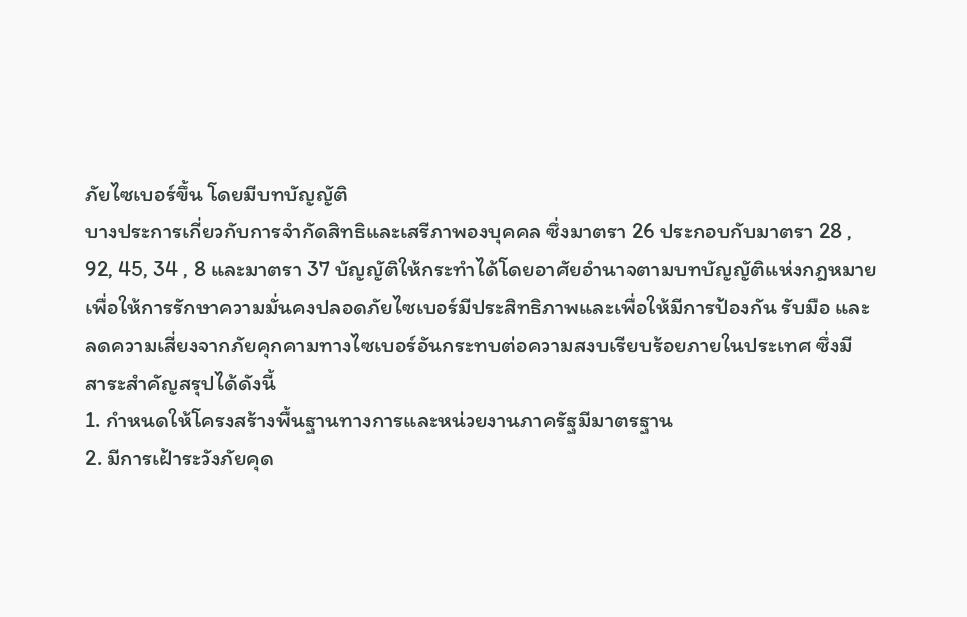ภัยไซเบอร์ขึ้น โดยมีบทบัญญัติ
บางประการเกี่ยวกับการจำกัดสิทธิและเสรีภาพองบุคคล ซึ่งมาตรา 26 ประกอบกับมาตรา 28 ,
92, 45, 34 , 8 และมาตรา 37 บัญญัติให้กระทำได้โดยอาศัยอำนาจตามบทบัญญัติแห่งกฎหมาย
เพื่อให้การรักษาความมั่นคงปลอดภัยไซเบอร์มีประสิทธิภาพและเพื่อให้มีการป้องกัน รับมือ และ
ลดความเสี่ยงจากภัยคุกคามทางไซเบอร์อันกระทบต่อความสงบเรียบร้อยภายในประเทศ ซึ่งมี
สาระสำคัญสรุปได้ดังนี้
1. กำหนดให้โครงสร้างพื้นฐานทางการและหน่วยงานภาครัฐมีมาตรฐาน
2. มีการเฝ้าระวังภัยคุด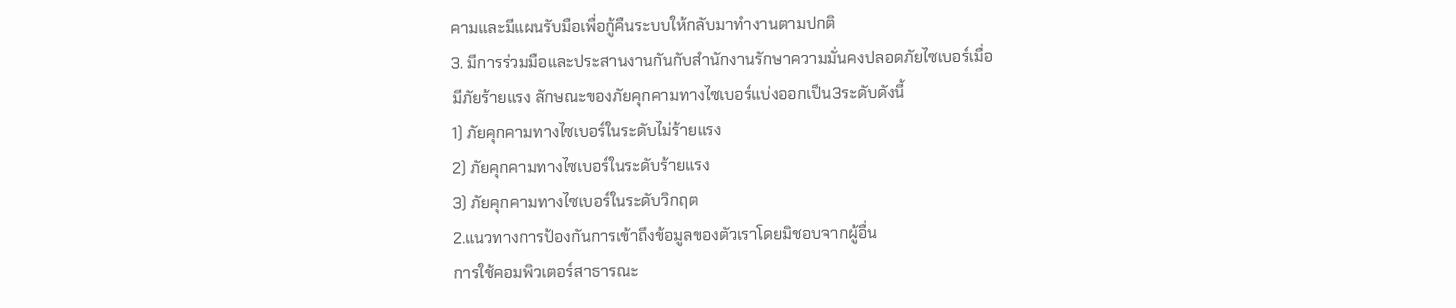คามและมีแผนรับมือเพื่อกู้คืนระบบให้กลับมาทำงานตามปกติ
3. มีการร่วมมือและประสานงานกันกับสำนักงานรักษาความมั่นคงปลอดภัยไซเบอร์เมื่อ
มีภัยร้ายแรง ลักษณะของภัยคุกคามทางไซเบอร์แบ่งออกเป็น3ระดับดังนี้
1) ภัยคุกคามทางไซเบอร์ในระดับไม่ร้ายแรง
2) ภัยคุกคามทางไซเบอร์ในระดับร้ายแรง
3) ภัยคุกคามทางไซเบอร์ในระดับวิกฤต
2.แนวทางการป้องกันการเข้าถึงข้อมูลของตัวเราโดยมิชอบจากผู้อื่น
การใช้คอมพิวเตอร์สาธารณะ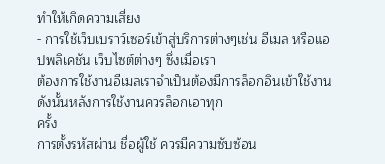ทําให้เกิดความเสี่ยง
- การใช้เว็บเบราว์เซอร์เข้าสู่บริการต่างๆเช่น อีเมล หรือแอปพลิเคชัน เว็บไซต์ต่างๆ ซึ่งเมื่อเรา
ต้องการใช้งานอีเมลเราจําเป็นต้องมีการล็อกอินเข้าใช้งาน ดังนั้นหลังการใช้งานควรล็อกเอาทุก
ครั้ง
การตั้งรหัสผ่าน ชื่อผู้ใช้ ควรมีความซับซ้อน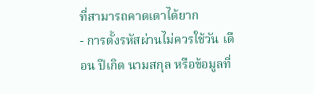ที่สามารถคาดเดาได้ยาก
- การตั้งรหัสผ่านไม่ควรใช้วัน เดือน ปีเกิด นามสกุล หรือข้อมูลที่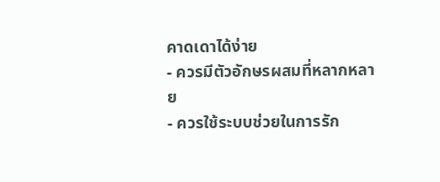คาดเดาได้ง่าย
- ควรมีตัวอักษรผสมที่หลากหลาย
- ควรใช้ระบบช่วยในการรัก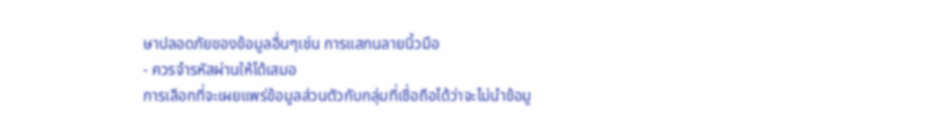ษาปลอดภัยของข้อมูลอื่นๆเช่น การแสกนลายนิ้วมือ
- ควรจำรหัสผ่านให้ได้เสมอ
การเลือกที่จะเผยแพร่ข้อมูลส่วนตัวกับกลุ่มที่เชื่อถือได้ว่าจะไม่นำข้อมู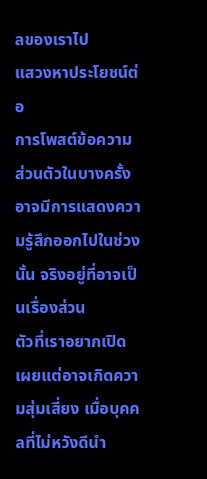ลของเราไป
แสวงหาประโยชน์ต่อ
การโพสต์ข้อความส่วนตัวในบางครั้งอาจมีการแสดงความรู้สึกออกไปในช่วงนั้น จริงอยู่ที่อาจเป็นเรื่องส่วน
ตัวที่เราอยากเปิดเผยแต่อาจเกิดความสุ่มเสี่ยง เมื่อบุคคลที่ไม่หวังดีนำ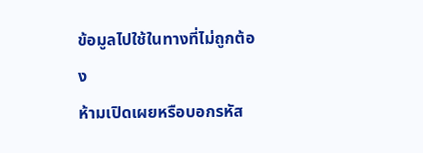ข้อมูลไปใช้ในทางที่ไม่ถูกต้อง
ห้ามเปิดเผยหรือบอกรหัส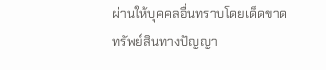ผ่านให้บุคคลอื่นทราบโดยเด็ดขาด
ทรัพย์สินทางปัญญา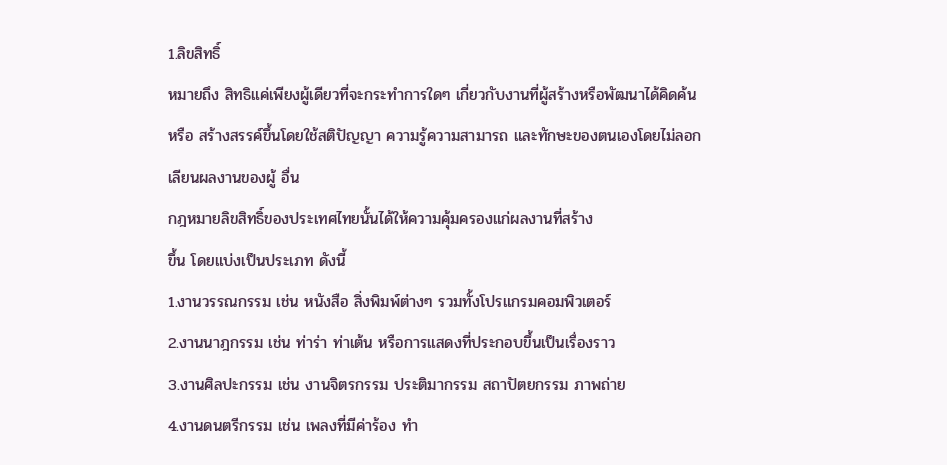1.ลิขสิทธิ์
หมายถึง สิทธิแค่เพียงผู้เดียวที่จะกระทำการใดๆ เกี่ยวกับงานที่ผู้สร้างหรือพัฒนาได้คิดค้น
หรือ สร้างสรรค์ขึ้นโดยใช้สติปัญญา ความรู้ความสามารถ และทักษะของตนเองโดยไม่ลอก
เลียนผลงานของผู้ อื่น
กฎหมายลิขสิทธิ์ของประเทศไทยนั้นได้ให้ความคุ้มครองแก่ผลงานที่สร้าง
ขึ้น โดยแบ่งเป็นประเภท ดังนี้
1.งานวรรณกรรม เช่น หนังสือ สิ่งพิมพ์ต่างๆ รวมทั้งโปรแกรมคอมพิวเตอร์
2.งานนาฎกรรม เช่น ท่าร่า ท่าเต้น หรือการแสดงที่ประกอบขึ้นเป็นเรื่องราว
3.งานศิลปะกรรม เช่น งานจิตรกรรม ประติมากรรม สถาปัตยกรรม ภาพถ่าย
4.งานดนตรีกรรม เช่น เพลงที่มีค่าร้อง ทํา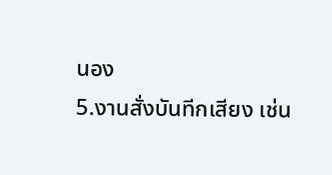นอง
5.งานสั่งบันทีกเสียง เช่น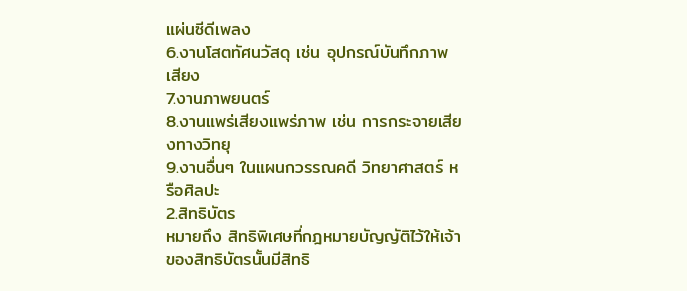แผ่นซีดีเพลง
6.งานโสตทัศนวัสดุ เช่น อุปกรณ์บันทึกภาพ เสียง
7.งานภาพยนตร์
8.งานแพร่เสียงแพร่ภาพ เช่น การกระจายเสียงทางวิทยุ
9.งานอื่นๆ ในแผนกวรรณคดี วิทยาศาสตร์ หรือศิลปะ
2.สิทธิบัตร
หมายถึง สิทธิพิเศษที่กฎหมายบัญญัติไว้ให้เจ้าของสิทธิบัตรนั้นมีสิทธิ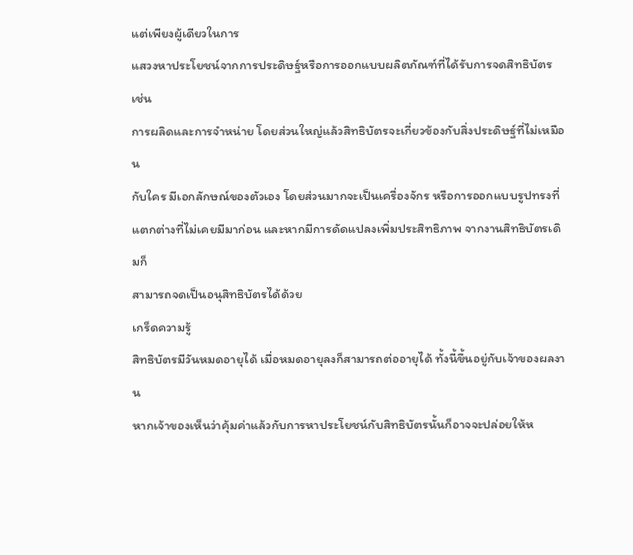แต่เพียงผู้เดียวในการ
แสวงหาประโยชน์จากการประดิษฐ์หรือการออกแบบผลิตภัณฑ์ที่ได้รับการจดสิทธิบัตร เช่น
การผลิดและการจําหน่าย โดยส่วนใหญ่แล้วสิทธิบัตรจะเกี่ยวข้องกับสิ่งประดิษฐ์ที่ไม่เหมือน
กับใคร มีเอกลักษณ์ของตัวเอง โดยส่วนมากจะเป็นเครื่องจักร หรือการออกแบบรูปทรงที่
แตกต่างที่ไม่เคยมีมาก่อน และหากมีการดัดแปลงเพิ่มประสิทธิภาพ จากงานสิทธิบัตรเดิมก็
สามารถจดเป็นอนุสิทธิบัตรได้ด้วย
เกร็ดความรู้
สิทธิบัตรมีวันหมดอายุได้ เมื่อหมดอายุลงก็สามารถต่ออายุได้ ทั้งนี้ขึ้นอยู่กับเจ้าของผลงาน
หากเจ้าของเห็นว่าคุ้มค่าแล้วกับการหาประโยชน์กับสิทธิบัตรนั้นก็อาจจะปล่อยให้ห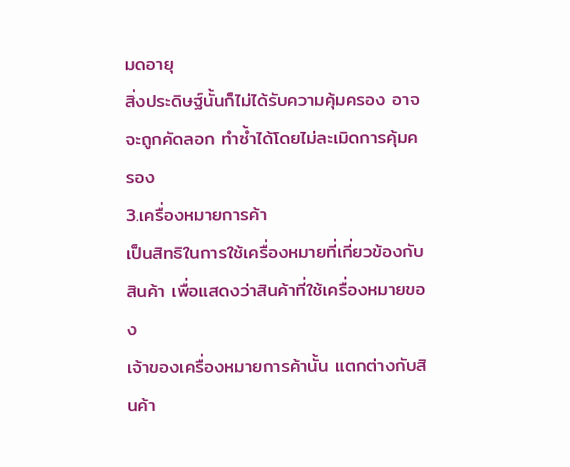มดอายุ
สิ่งประดิษฐ์นั้นก็ไม่ได้รับความคุ้มครอง อาจจะถูกคัดลอก ทำซ้ำได้โดยไม่ละเมิดการคุ้มครอง
3.เครื่องหมายการค้า
เป็นสิทธิในการใช้เครื่องหมายที่เกี่ยวข้องกับสินค้า เพื่อแสดงว่าสินค้าที่ใช้เครื่องหมายของ
เจ้าของเครื่องหมายการค้านั้น แตกต่างกับสินค้า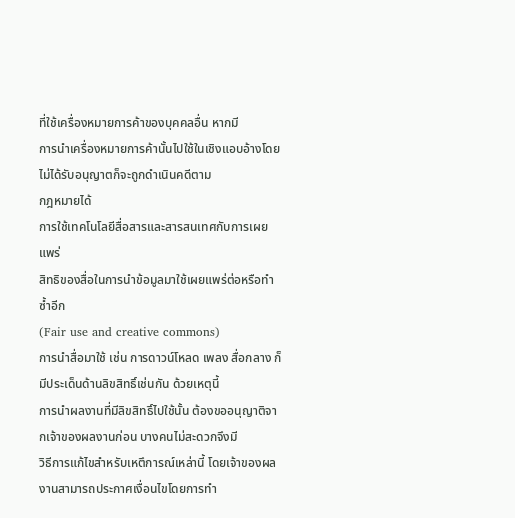ที่ใช้เครื่องหมายการค้าของบุคคลอื่น หากมี
การนำเครื่องหมายการค้านั้นไปใช้ในเชิงแอบอ้างโดยไม่ได้รับอนุญาตก็จะถูกดำเนินคดีตาม
กฎหมายได้
การใช้เทคโนโลยีสื่อสารและสารสนเทศกับการเผยแพร่
สิทธิของสื่อในการนำข้อมูลมาใช้เผยแพร่ต่อหรือทำซ้ำอีก
(Fair use and creative commons)
การนำสื่อมาใช้ เช่น การดาวน์โหลด เพลง สื่อกลาง ก็มีประเด็นด้านลิขสิทธิ์เช่นกัน ด้วยเหตุนี้
การนำผลงานที่มีลิขสิทธิ์ไปใช้นั้น ต้องขออนุญาติจากเจ้าของผลงานก่อน บางคนไม่สะดวกจึงมี
วิธีการแก้ไขสำหรับเหตึการณ์เหล่านี้ โดยเจ้าของผลงานสามารถประกาศเงื่อนไขโดยการทำ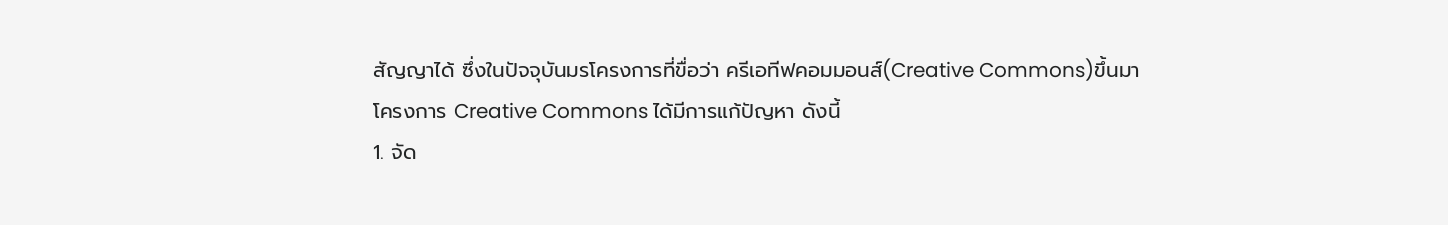สัญญาได้ ซึ่งในปัจจุบันมรโครงการที่ขื่อว่า ครีเอทีฟคอมมอนส์(Creative Commons)ขึ้นมา
โครงการ Creative Commons ได้มีการแก้ปัญหา ดังนี้
1. จัด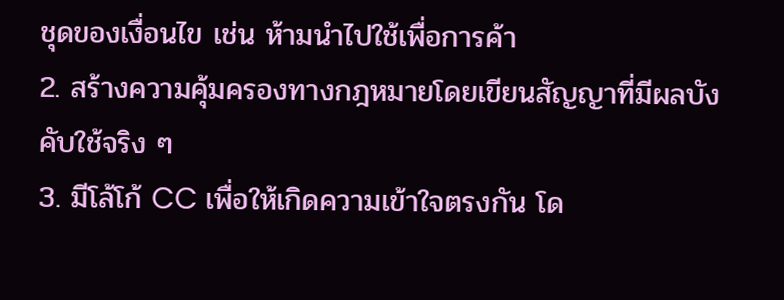ชุดของเงื่อนไข เช่น ห้ามนำไปใช้เพื่อการค้า
2. สร้างความคุ้มครองทางกฎหมายโดยเขียนสัญญาที่มีผลบังคับใช้จริง ๆ
3. มีโล้โก้ CC เพื่อให้เกิดความเข้าใจตรงกัน โด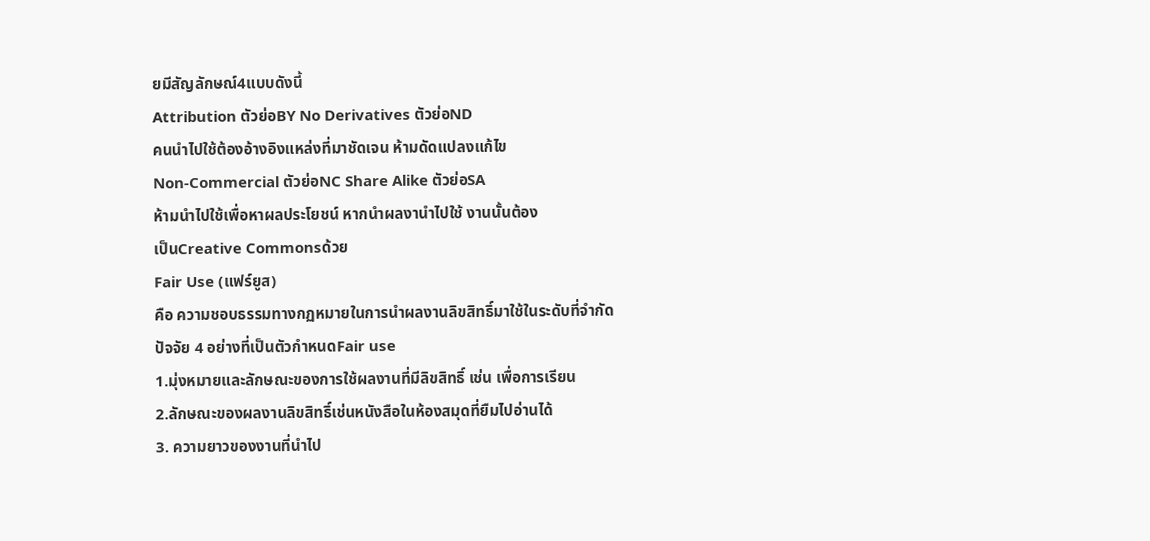ยมีสัญลักษณ์4แบบดังนี้
Attribution ตัวย่อBY No Derivatives ตัวย่อND
คนนำไปใช้ต้องอ้างอิงแหล่งที่มาชัดเจน ห้ามดัดแปลงแก้ไข
Non-Commercial ตัวย่อNC Share Alike ตัวย่อSA
ห้ามนำไปใช้เพื่อหาผลประโยชน์ หากนำผลงานำไปใช้ งานนั้นต้อง
เป็นCreative Commonsด้วย
Fair Use (แฟร์ยูส)
คือ ความชอบธรรมทางกฏหมายในการนำผลงานลิขสิทธิ์มาใช้ในระดับที่จำกัด
ปัจจัย 4 อย่างที่เป็นตัวกำหนดFair use
1.มุ่งหมายและลักษณะของการใช้ผลงานที่มีลิขสิทธิ์ เช่น เพื่อการเรียน
2.ลักษณะของผลงานลิขสิทธิ์เช่นหนังสือในห้องสมุดที่ยืมไปอ่านได้
3. ความยาวของงานที่นำไป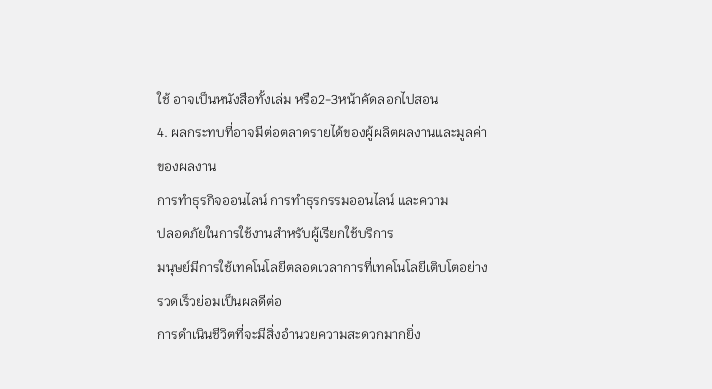ใช้ อาจเป็นหนังสือทั้งเล่ม หรือ2-3หน้าคัดลอกไปสอน
4. ผลกระทบที่อาจมีต่อตลาดรายได้ของผู้ผลิตผลงานและมูลค่าของผลงาน
การทำธุรกิจออนไลน์ การทำธุรกรรมออนไลน์ และความ
ปลอดภัยในการใช้งานสำหรับผู้เรียกใช้บริการ
มนุษย์มีการใช้เทคโนโลยีตลอดเวลาการที่เทคโนโลยีเติบโตอย่างรวดเร็วย่อมเป็นผลดีต่อ
การดำเนินชีวิตที่จะมีสิ่งอำนวยความสะดวกมากยิ่ง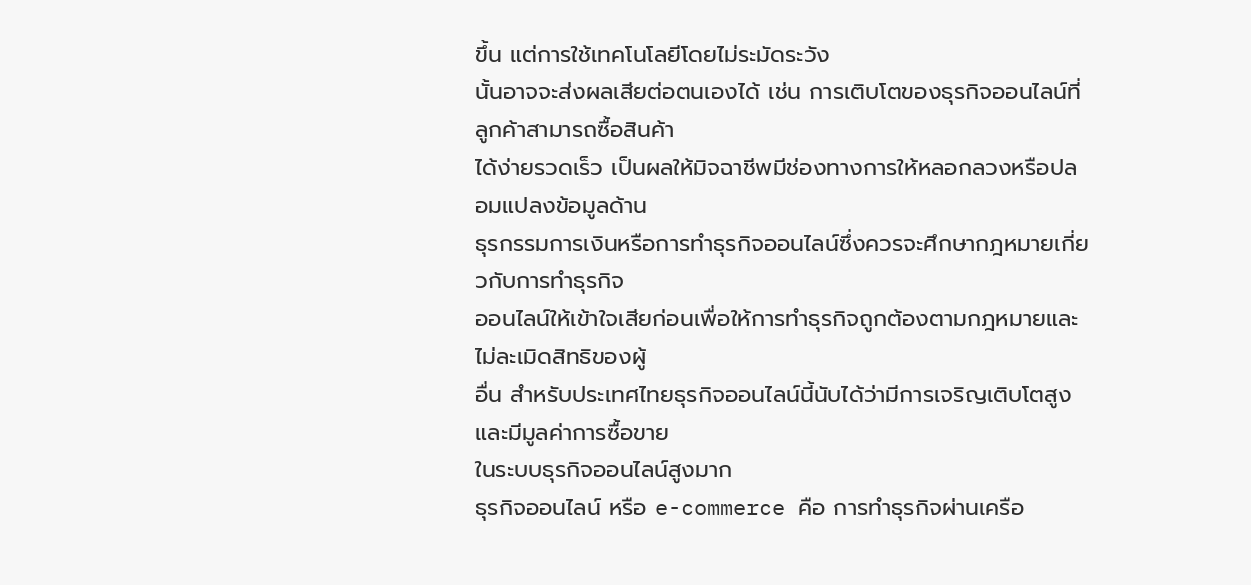ขึ้น แต่การใช้เทคโนโลยีโดยไม่ระมัดระวัง
นั้นอาจจะส่งผลเสียต่อตนเองได้ เช่น การเติบโตของธุรกิจออนไลน์ที่ลูกค้าสามารถซื้อสินค้า
ได้ง่ายรวดเร็ว เป็นผลให้มิจฉาชีพมีช่องทางการให้หลอกลวงหรือปลอมแปลงข้อมูลด้าน
ธุรกรรมการเงินหรือการทำธุรกิจออนไลน์ซึ่งควรจะศึกษากฎหมายเกี่ยวกับการทำธุรกิจ
ออนไลน์ให้เข้าใจเสียก่อนเพื่อให้การทำธุรกิจถูกต้องตามกฎหมายและไม่ละเมิดสิทธิของผู้
อื่น สำหรับประเทศไทยธุรกิจออนไลน์นี้นับได้ว่ามีการเจริญเติบโตสูงและมีมูลค่าการซื้อขาย
ในระบบธุรกิจออนไลน์สูงมาก
ธุรกิจออนไลน์ หรือ e-commerce คือ การทำธุรกิจผ่านเครือ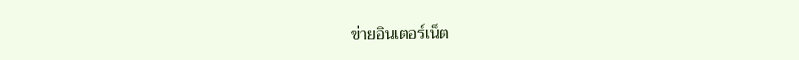ข่ายอินเตอร์เน็ต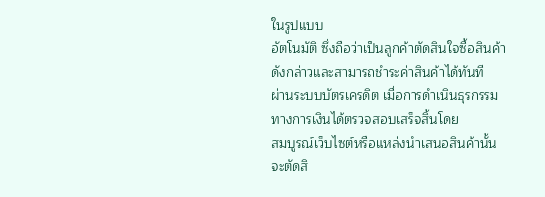ในรูปแบบ
อัตโนมัติ ซึ่งถือว่าเป็นลูกค้าตัดสินใจซื้อสินค้าดังกล่าวและสามารถชำระค่าสินค้าได้ทันที
ผ่านระบบบัตรเครดิต เมื่อการดำเนินธุรกรรมทางการเงินได้ตรวจสอบเสร็จสิ้นโดย
สมบูรณ์เว็บไซต์หรือแหล่งนำเสนอสินค้านั้นจะตัดสิ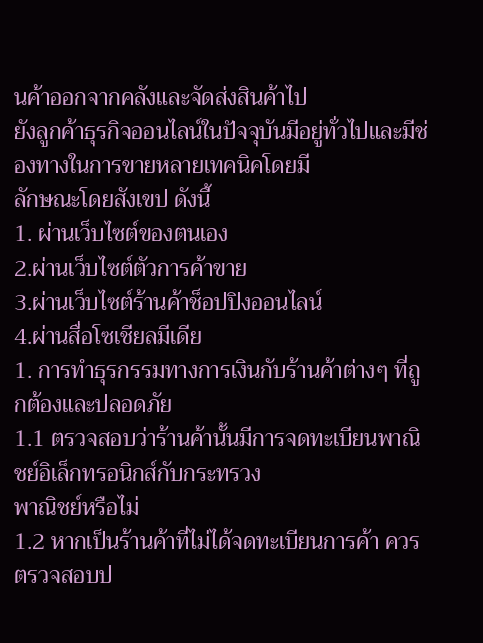นค้าออกจากคลังและจัดส่งสินค้าไป
ยังลูกค้าธุรกิจออนไลน์ในปัจจุบันมีอยู่ทั่วไปและมีช่องทางในการขายหลายเทคนิคโดยมี
ลักษณะโดยสังเขป ดังนี้
1. ผ่านเว็บไซต์ของตนเอง
2.ผ่านเว็บไซต์ตัวการค้าขาย
3.ผ่านเว็บไซต์ร้านค้าช็อปปิงออนไลน์
4.ผ่านสื่อโซเชียลมีเดีย
1. การทำธุรกรรมทางการเงินกับร้านค้าต่างๆ ที่ถูกต้องและปลอดภัย
1.1 ตรวจสอบว่าร้านค้านั้นมีการจดทะเบียนพาณิชย์อิเล็กทรอนิกส์กับกระทรวง
พาณิชย์หรือไม่
1.2 หากเป็นร้านค้าที่ไม่ได้จดทะเบียนการค้า ควรตรวจสอบป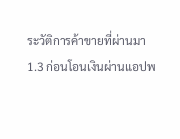ระวัติการค้าขายที่ผ่านมา
1.3 ก่อนโอนเงินผ่านแอปพ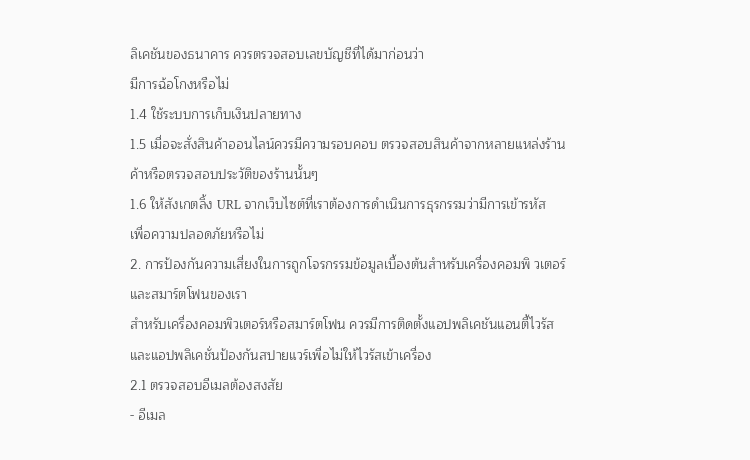ลิเคชันของธนาคาร ควรตรวจสอบเลขบัญชีที่ได้มาก่อนว่า
มีการฉ้อโกงหรือไม่
1.4 ใช้ระบบการเก็บเงินปลายทาง
1.5 เมื่อจะสั่งสินค้าออนไลน์ควรมีความรอบคอบ ตรวจสอบสินค้าจากหลายแหล่งร้าน
ค้าหรือตรวจสอบประวัติของร้านนั้นๆ
1.6 ให้สังเกตลิ้ง URL จากเว็บไซต์ที่เราต้องการดำเนินการธุรกรรมว่ามีการเข้ารหัส
เพื่อความปลอดภัยหรือไม่
2. การป้องกันความเสี่ยงในการถูกโจรกรรมข้อมูลเบื้องต้นสำหรับเครื่องคอมพิ วเตอร์
และสมาร์ตโฟนของเรา
สำหรับเครื่องคอมพิวเตอร์หรือสมาร์ตโฟน ควรมีการติดตั้งแอปพลิเคชันแอนตี้ไวรัส
และแอปพลิเคชั่นป้องกันสปายแวร์เพื่อไม่ให้ไวรัสเข้าเครื่อง
2.1 ตรวจสอบอีเมลต้องสงสัย
- อีเมล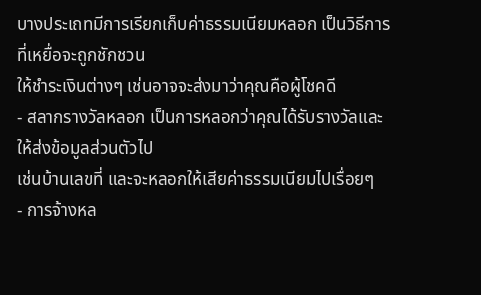บางประเถทมีการเรียกเก็บค่าธรรมเนียมหลอก เป็นวิธีการที่เหยื่อจะถูกชักชวน
ให้ชำระเงินต่างๆ เช่นอาจจะส่งมาว่าคุณคือผู้โชคดี
- สลากรางวัลหลอก เป็นการหลอกว่าคุณได้รับรางวัลและให้ส่งข้อมูลส่วนตัวไป
เช่นบ้านเลขที่ และจะหลอกให้เสียค่าธรรมเนียมไปเรื่อยๆ
- การจ้างหล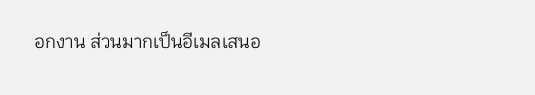อกงาน ส่วนมากเป็นอีเมลเสนอ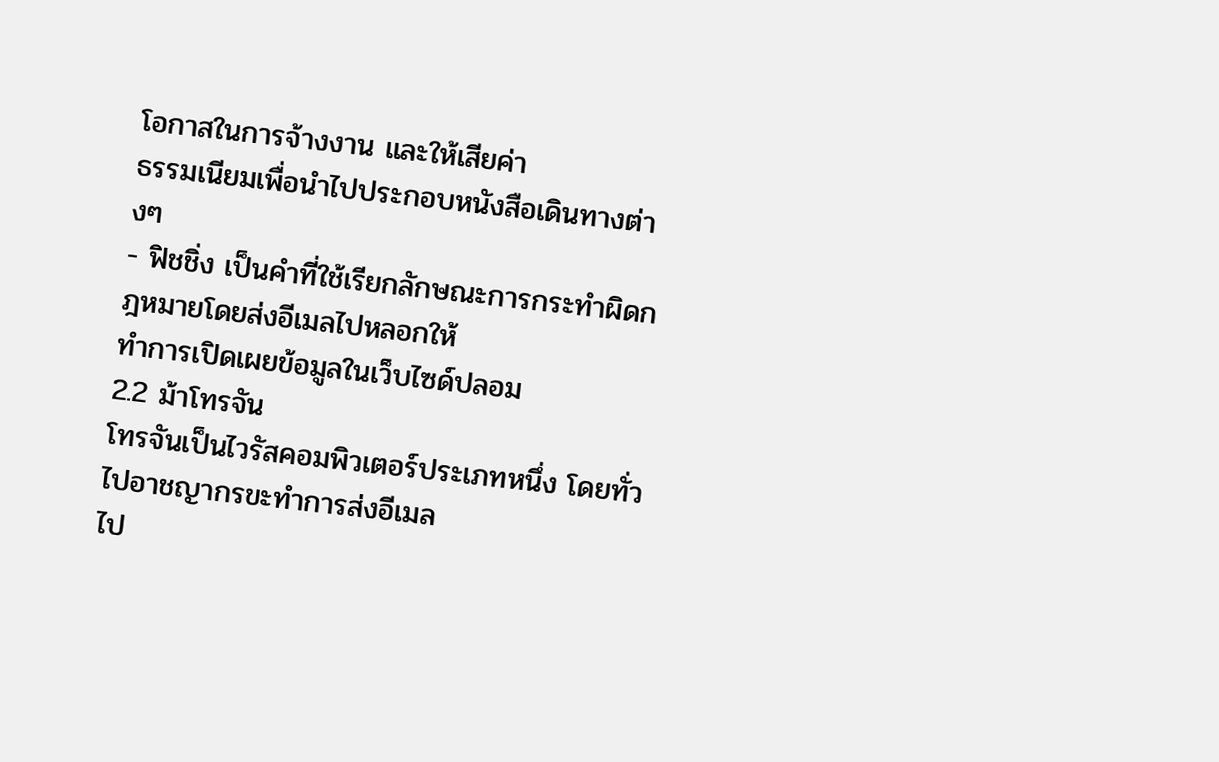โอกาสในการจ้างงาน และให้เสียค่า
ธรรมเนียมเพื่อนำไปประกอบหนังสือเดินทางต่างๆ
- ฟิชชิ่ง เป็นคำที่ใช้เรียกลักษณะการกระทำผิดกฎหมายโดยส่งอีเมลไปหลอกให้
ทำการเปิดเผยข้อมูลในเว็บไซด์ปลอม
2.2 ม้าโทรจัน
โทรจันเป็นไวรัสคอมพิวเตอร์ประเภทหนึ่ง โดยทั่วไปอาชญากรขะทำการส่งอีเมล
ไป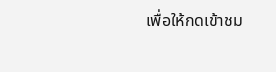เพื่อให้กดเข้าชม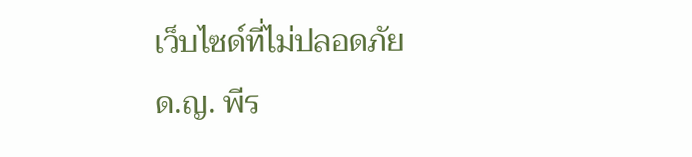เว็บไซด์ที่ไม่ปลอดภัย
ด.ญ. พีร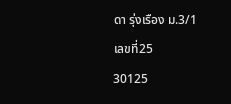ดา รุ่งเรือง ม.3/1 เลขที่25
30125